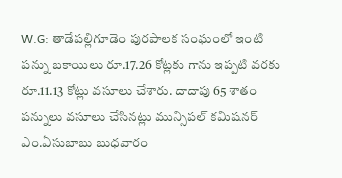W.G: తాడేపల్లిగూడెం పురపాలక సంఘంలో ఇంటి పన్ను బకాయిలు రూ.17.26 కోట్లకు గాను ఇప్పటి వరకు రూ.11.13 కోట్లు వసూలు చేశారు. దాదాపు 65 శాతం పన్నులు వసూలు చేసినట్లు మున్సిపల్ కమిషనర్ ఎం.ఏసుబాబు బుధవారం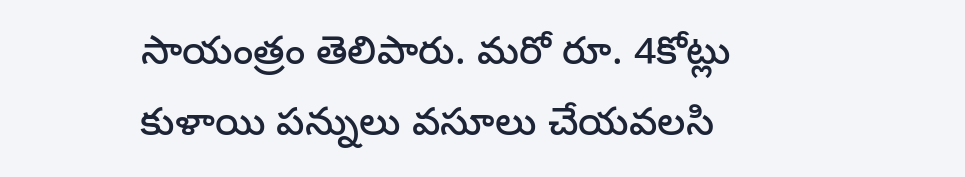సాయంత్రం తెలిపారు. మరో రూ. 4కోట్లు కుళాయి పన్నులు వసూలు చేయవలసి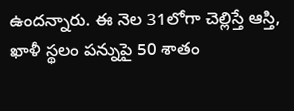ఉందన్నారు. ఈ నెల 31లోగా చెల్లిస్తే ఆస్తి, ఖాళీ స్థలం పన్నుపై 50 శాతం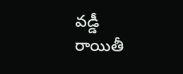వడ్డీ రాయితీ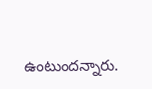ఉంటుందన్నారు.